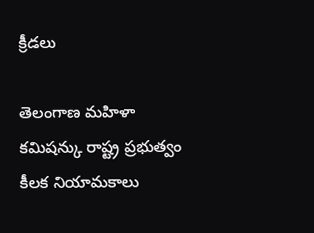క్రీడలు

తెలంగాణ మహిళా కమిషన్కు రాష్ట్ర ప్రభుత్వం కీలక నియామకాలు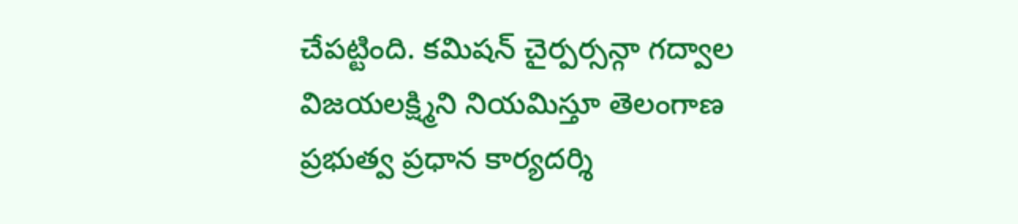చేపట్టింది. కమిషన్ చైర్పర్సన్గా గద్వాల విజయలక్ష్మిని నియమిస్తూ తెలంగాణ ప్రభుత్వ ప్రధాన కార్యదర్శి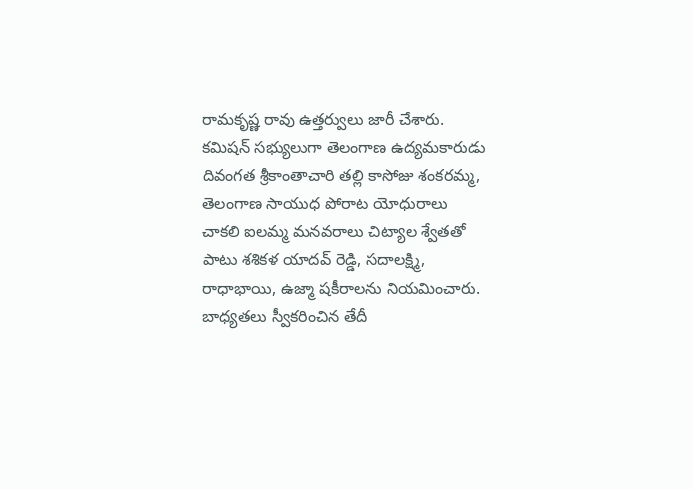రామకృష్ణ రావు ఉత్తర్వులు జారీ చేశారు.
కమిషన్ సభ్యులుగా తెలంగాణ ఉద్యమకారుడు దివంగత శ్రీకాంతాచారి తల్లి కాసోజు శంకరమ్మ, తెలంగాణ సాయుధ పోరాట యోధురాలు చాకలి ఐలమ్మ మనవరాలు చిట్యాల శ్వేతతో పాటు శశికళ యాదవ్ రెడ్డి, సదాలక్ష్మి, రాధాభాయి, ఉజ్మా షకీరాలను నియమించారు. బాధ్యతలు స్వీకరించిన తేదీ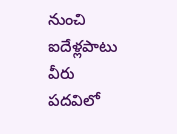నుంచి ఐదేళ్లపాటు వీరు పదవిలో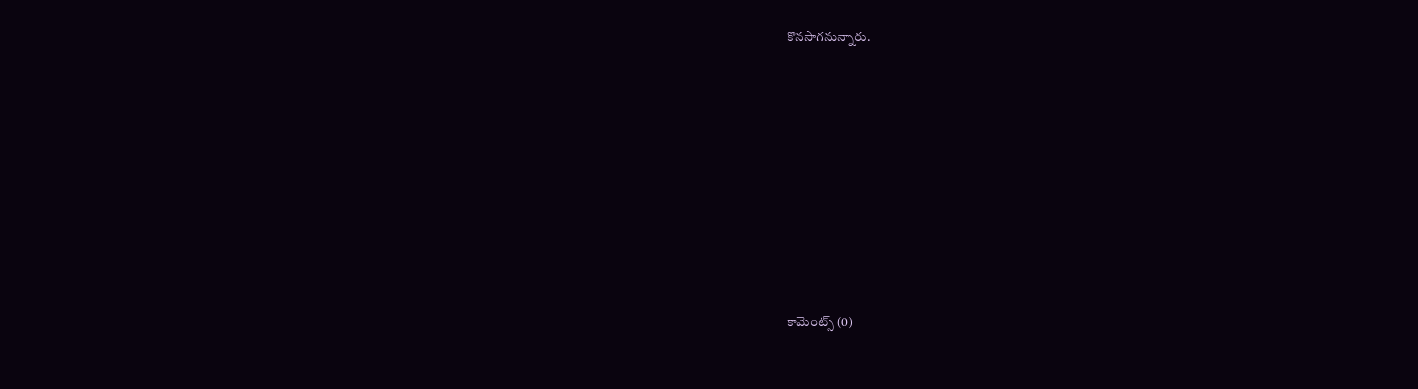కొనసాగనున్నారు.













కామెంట్స్ (0)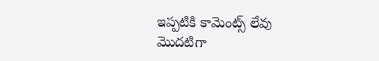ఇప్పటికి కామెంట్స్ లేవు
మొదటిగా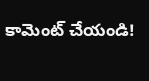కామెంట్ చేయండి!